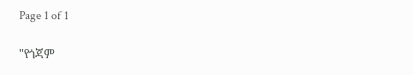Page 1 of 1

"የጎጃም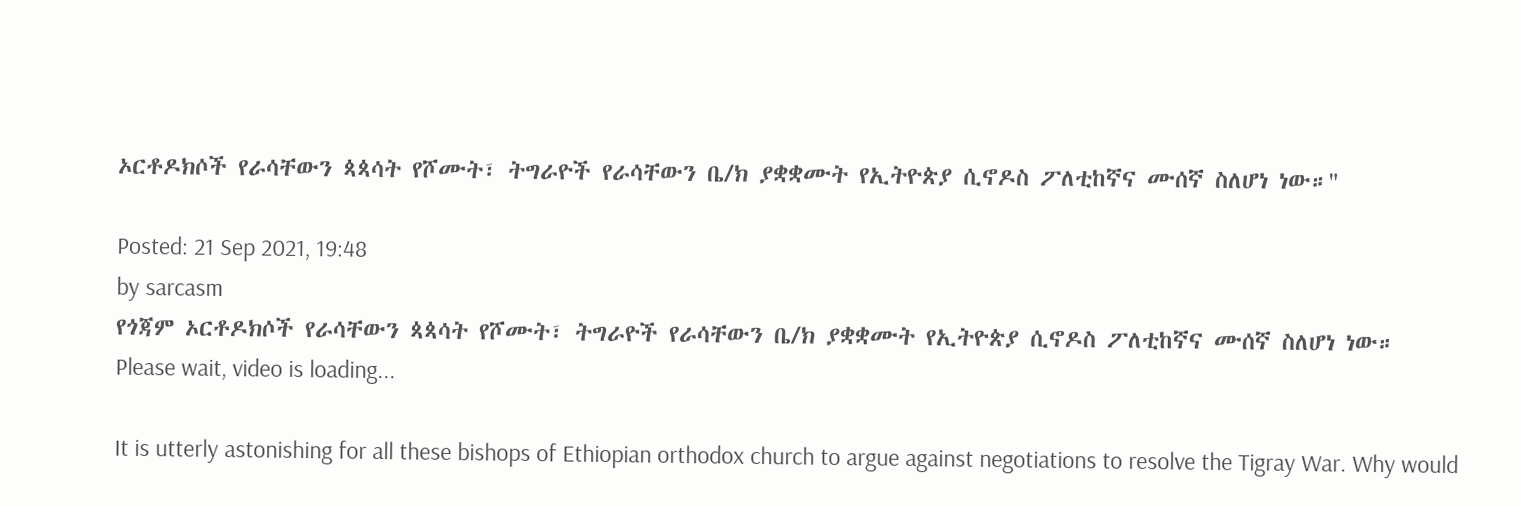ኦርቶዶክሶች የራሳቸውን ጳጳሳት የሾሙት፣ ትግራዮች የራሳቸውን ቤ/ክ ያቋቋሙት የኢትዮጵያ ሲኖዶስ ፖለቲከኛና ሙሰኛ ስለሆነ ነው።"

Posted: 21 Sep 2021, 19:48
by sarcasm
የጎጃም ኦርቶዶክሶች የራሳቸውን ጳጳሳት የሾሙት፣ ትግራዮች የራሳቸውን ቤ/ክ ያቋቋሙት የኢትዮጵያ ሲኖዶስ ፖለቲከኛና ሙሰኛ ስለሆነ ነው።
Please wait, video is loading...

It is utterly astonishing for all these bishops of Ethiopian orthodox church to argue against negotiations to resolve the Tigray War. Why would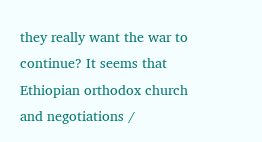they really want the war to continue? It seems that Ethiopian orthodox church and negotiations /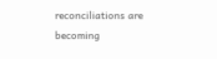reconciliations are becoming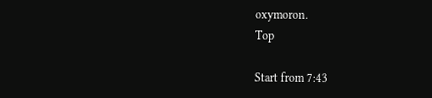oxymoron.
Top

Start from 7:43